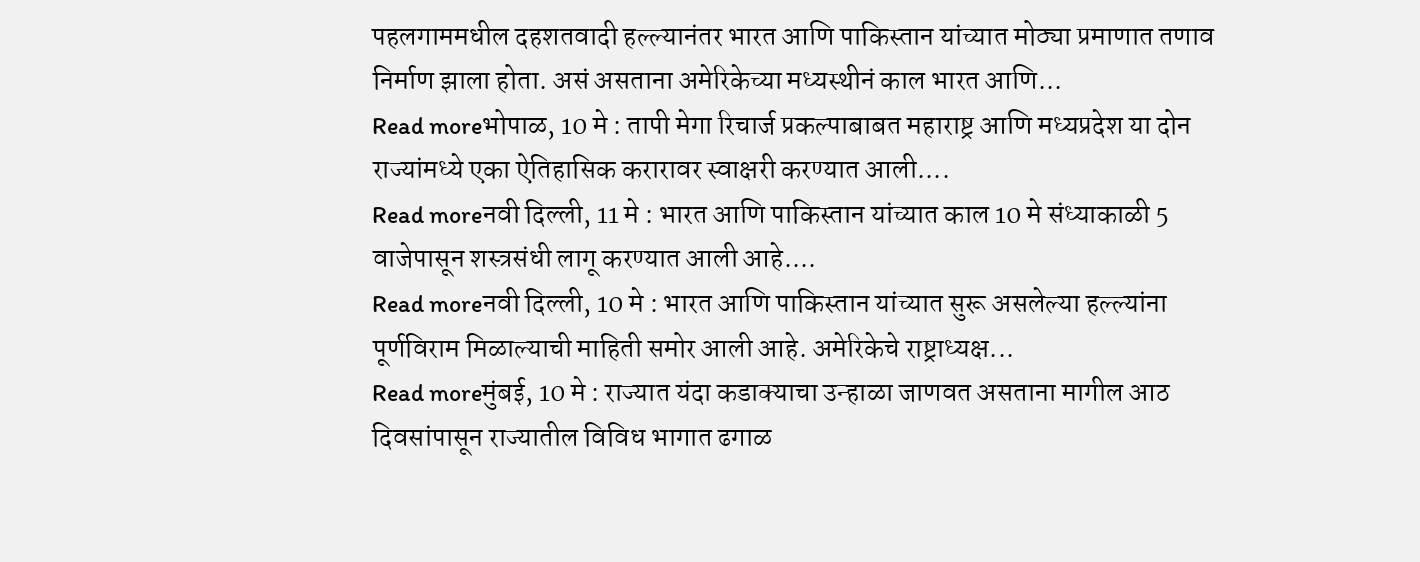पहलगाममधील दहशतवादी हल्ल्यानंतर भारत आणि पाकिस्तान यांच्यात मोठ्या प्रमाणात तणाव निर्माण झाला होता. असं असताना अमेरिकेच्या मध्यस्थीनं काल भारत आणि...
Read moreभोपाळ, 10 मे : तापी मेगा रिचार्ज प्रकल्पाबाबत महाराष्ट्र आणि मध्यप्रदेश या दोन राज्यांमध्ये एका ऐतिहासिक करारावर स्वाक्षरी करण्यात आली....
Read moreनवी दिल्ली, 11 मे : भारत आणि पाकिस्तान यांच्यात काल 10 मे संध्याकाळी 5 वाजेपासून शस्त्रसंधी लागू करण्यात आली आहे....
Read moreनवी दिल्ली, 10 मे : भारत आणि पाकिस्तान यांच्यात सुरू असलेल्या हल्ल्यांना पूर्णविराम मिळाल्याची माहिती समोर आली आहे. अमेरिकेचे राष्ट्राध्यक्ष...
Read moreमुंबई, 10 मे : राज्यात यंदा कडाक्याचा उन्हाळा जाणवत असताना मागील आठ दिवसांपासून राज्यातील विविध भागात ढगाळ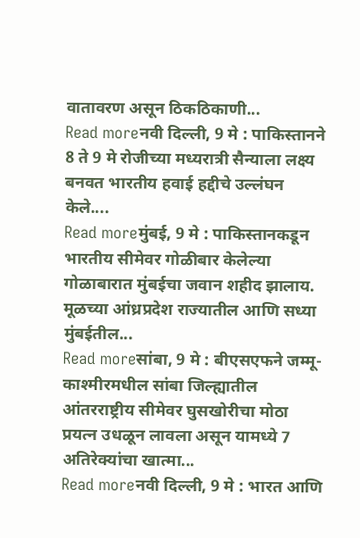वातावरण असून ठिकठिकाणी...
Read moreनवी दिल्ली, 9 मे : पाकिस्तानने 8 ते 9 मे रोजीच्या मध्यरात्री सैन्याला लक्ष्य बनवत भारतीय हवाई हद्दीचे उल्लंघन केले....
Read moreमुंबई, 9 मे : पाकिस्तानकडून भारतीय सीमेवर गोळीबार केलेल्या गोळाबारात मुंबईचा जवान शहीद झालाय. मूळच्या आंध्रप्रदेश राज्यातील आणि सध्या मुंबईतील...
Read moreसांबा, 9 मे : बीएसएफने जम्मू-काश्मीरमधील सांबा जिल्ह्यातील आंतरराष्ट्रीय सीमेवर घुसखोरीचा मोठा प्रयत्न उधळून लावला असून यामध्ये 7 अतिरेक्यांचा खात्मा...
Read moreनवी दिल्ली, 9 मे : भारत आणि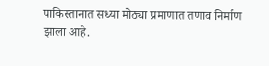पाकिस्तानात सध्या मोठ्या प्रमाणात तणाव निर्माण झाला आहे.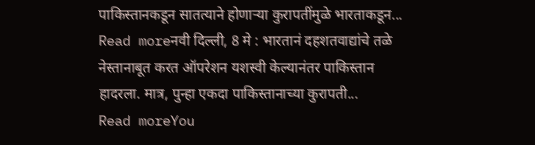पाकिस्तानकडून सातत्याने होणाऱ्या कुरापतींमुळे भारताकडून...
Read moreनवी दिल्ली, 8 मे : भारतानं दहशतवाद्यांचे तळे नेस्तानाबूत करत ऑपरेशन यशस्वी केल्यानंतर पाकिस्तान हादरला. मात्र, पुन्हा एकदा पाकिस्तानाच्या कुरापती...
Read moreYou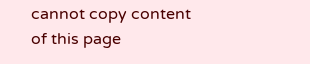cannot copy content of this page